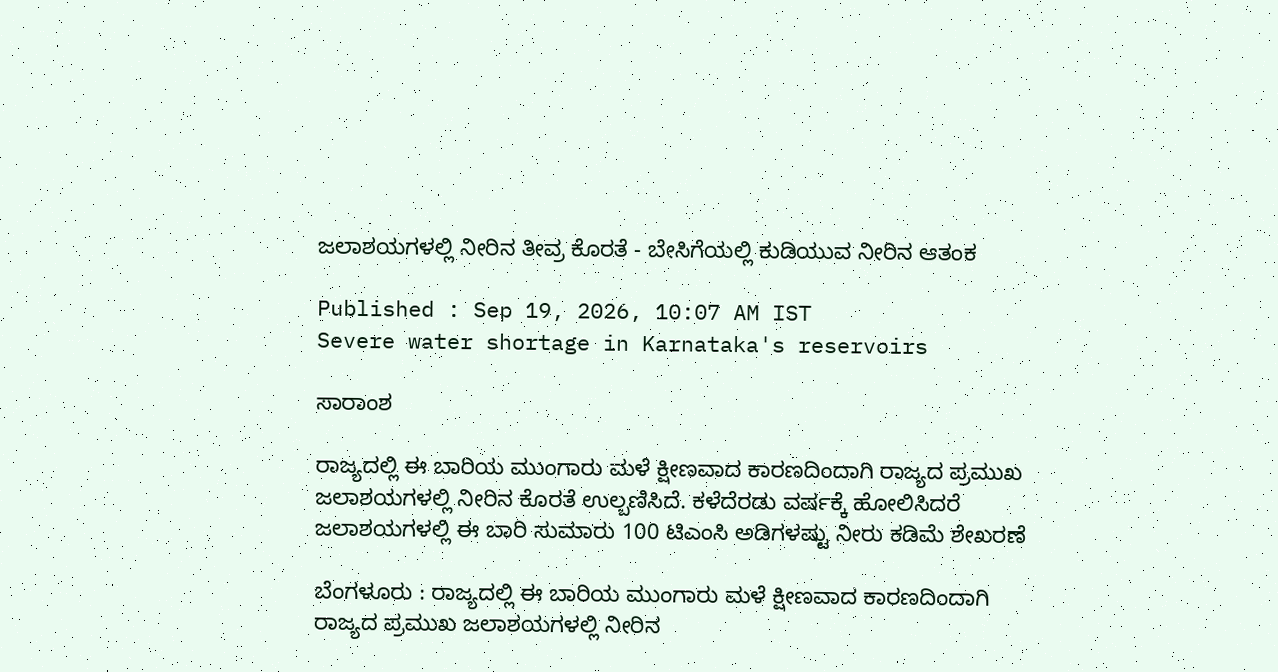ಜಲಾಶಯಗಳಲ್ಲಿ ನೀರಿನ ತೀವ್ರ ಕೊರತೆ - ಬೇಸಿಗೆಯಲ್ಲಿ ಕುಡಿಯುವ ನೀರಿನ ಆತಂಕ

Published : Sep 19, 2026, 10:07 AM IST
Severe water shortage in Karnataka's reservoirs

ಸಾರಾಂಶ

ರಾಜ್ಯದಲ್ಲಿ ಈ ಬಾರಿಯ ಮುಂಗಾರು ಮಳೆ ಕ್ಷೀಣವಾದ ಕಾರಣದಿಂದಾಗಿ ರಾಜ್ಯದ ಪ್ರಮುಖ ಜಲಾಶಯಗಳಲ್ಲಿ ನೀರಿನ ಕೊರತೆ ಉಲ್ಬಣಿಸಿದೆ. ಕಳೆದೆರಡು ವರ್ಷಕ್ಕೆ ಹೋಲಿಸಿದರೆ ಜಲಾಶಯಗಳಲ್ಲಿ ಈ ಬಾರಿ ಸುಮಾರು 100 ಟಿಎಂಸಿ ಅಡಿಗಳಷ್ಟು ನೀರು ಕಡಿಮೆ ಶೇಖರಣೆ

ಬೆಂಗಳೂರು : ರಾಜ್ಯದಲ್ಲಿ ಈ ಬಾರಿಯ ಮುಂಗಾರು ಮಳೆ ಕ್ಷೀಣವಾದ ಕಾರಣದಿಂದಾಗಿ ರಾಜ್ಯದ ಪ್ರಮುಖ ಜಲಾಶಯಗಳಲ್ಲಿ ನೀರಿನ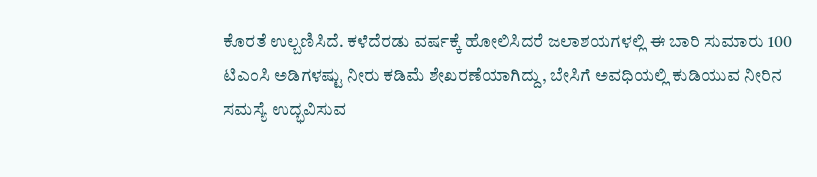ಕೊರತೆ ಉಲ್ಬಣಿಸಿದೆ. ಕಳೆದೆರಡು ವರ್ಷಕ್ಕೆ ಹೋಲಿಸಿದರೆ ಜಲಾಶಯಗಳಲ್ಲಿ ಈ ಬಾರಿ ಸುಮಾರು 100 ಟಿಎಂಸಿ ಅಡಿಗಳಷ್ಟು ನೀರು ಕಡಿಮೆ ಶೇಖರಣೆಯಾಗಿದ್ದು, ಬೇಸಿಗೆ ಅವಧಿಯಲ್ಲಿ ಕುಡಿಯುವ ನೀರಿನ ಸಮಸ್ಯೆ ಉದ್ಭವಿಸುವ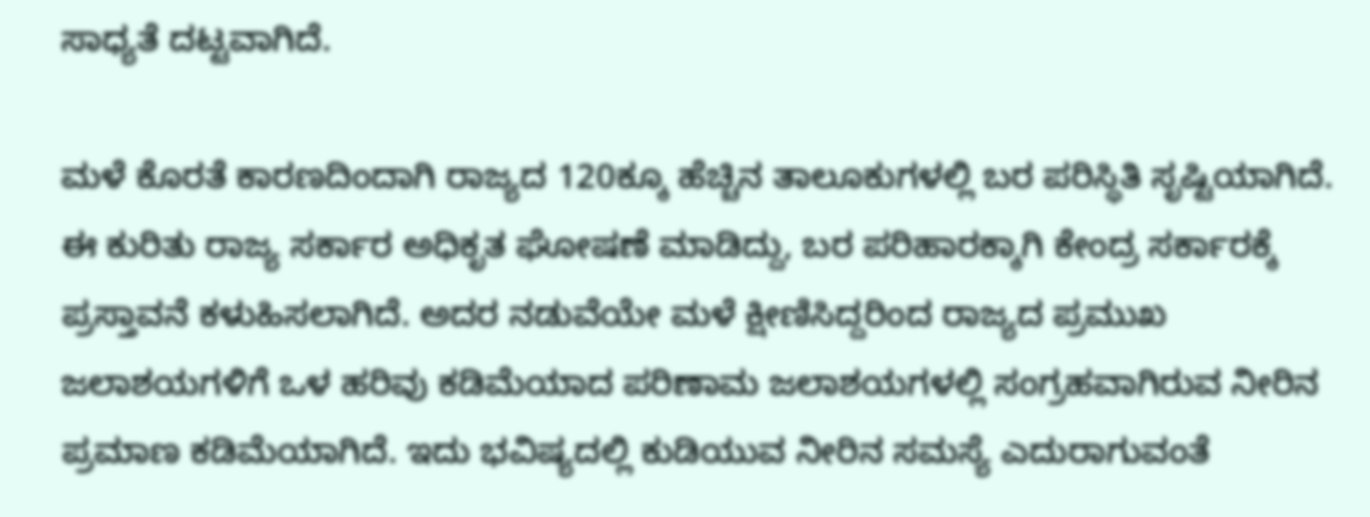ಸಾಧ್ಯತೆ ದಟ್ಟವಾಗಿದೆ.

ಮಳೆ ಕೊರತೆ ಕಾರಣದಿಂದಾಗಿ ರಾಜ್ಯದ 120ಕ್ಕೂ ಹೆಚ್ಚಿನ ತಾಲೂಕುಗಳಲ್ಲಿ ಬರ ಪರಿಸ್ಥಿತಿ ಸೃಷ್ಟಿಯಾಗಿದೆ. ಈ ಕುರಿತು ರಾಜ್ಯ ಸರ್ಕಾರ ಅಧಿಕೃತ ಘೋಷಣೆ ಮಾಡಿದ್ದು, ಬರ ಪರಿಹಾರಕ್ಕಾಗಿ ಕೇಂದ್ರ ಸರ್ಕಾರಕ್ಕೆ ಪ್ರಸ್ತಾವನೆ ಕಳುಹಿಸಲಾಗಿದೆ. ಅದರ ನಡುವೆಯೇ ಮಳೆ ಕ್ಷೀಣಿಸಿದ್ದರಿಂದ ರಾಜ್ಯದ ಪ್ರಮುಖ ಜಲಾಶಯಗಳಿಗೆ ಒಳ ಹರಿವು ಕಡಿಮೆಯಾದ ಪರಿಣಾಮ ಜಲಾಶಯಗಳಲ್ಲಿ ಸಂಗ್ರಹವಾಗಿರುವ ನೀರಿನ ಪ್ರಮಾಣ ಕಡಿಮೆಯಾಗಿದೆ. ಇದು ಭವಿಷ್ಯದಲ್ಲಿ ಕುಡಿಯುವ ನೀರಿನ ಸಮಸ್ಯೆ ಎದುರಾಗುವಂತೆ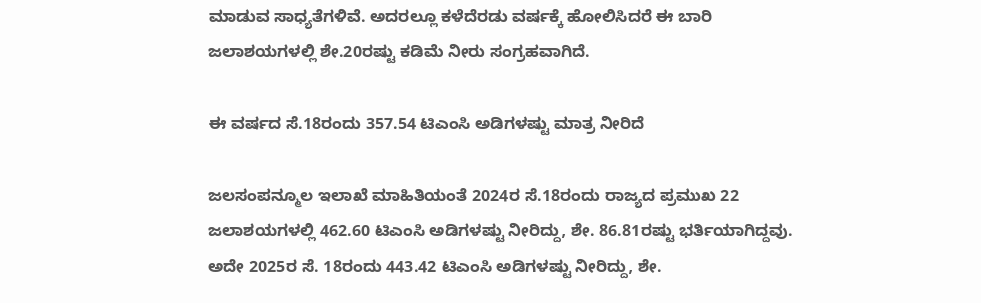ಮಾಡುವ ಸಾಧ್ಯತೆಗಳಿವೆ. ಅದರಲ್ಲೂ ಕಳೆದೆರಡು ವರ್ಷಕ್ಕೆ ಹೋಲಿಸಿದರೆ ಈ ಬಾರಿ ಜಲಾಶಯಗಳಲ್ಲಿ ಶೇ.20ರಷ್ಟು ಕಡಿಮೆ ನೀರು ಸಂಗ್ರಹವಾಗಿದೆ.

ಈ ವರ್ಷದ ಸೆ.18ರಂದು 357.54 ಟಿಎಂಸಿ ಅಡಿಗಳಷ್ಟು ಮಾತ್ರ ನೀರಿದೆ

ಜಲಸಂಪನ್ಮೂಲ ಇಲಾಖೆ ಮಾಹಿತಿಯಂತೆ 2024ರ ಸೆ.18ರಂದು ರಾಜ್ಯದ ಪ್ರಮುಖ 22 ಜಲಾಶಯಗಳಲ್ಲಿ 462.60 ಟಿಎಂಸಿ ಅಡಿಗಳಷ್ಟು ನೀರಿದ್ದು, ಶೇ. 86.81ರಷ್ಟು ಭರ್ತಿಯಾಗಿದ್ದವು. ಅದೇ 2025ರ ಸೆ. 18ರಂದು 443.42 ಟಿಎಂಸಿ ಅಡಿಗಳಷ್ಟು ನೀರಿದ್ದು, ಶೇ.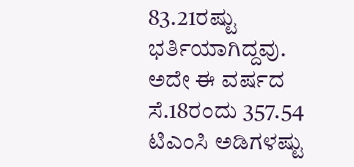83.21ರಷ್ಟು ಭರ್ತಿಯಾಗಿದ್ದವು. ಅದೇ ಈ ವರ್ಷದ ಸೆ.18ರಂದು 357.54 ಟಿಎಂಸಿ ಅಡಿಗಳಷ್ಟು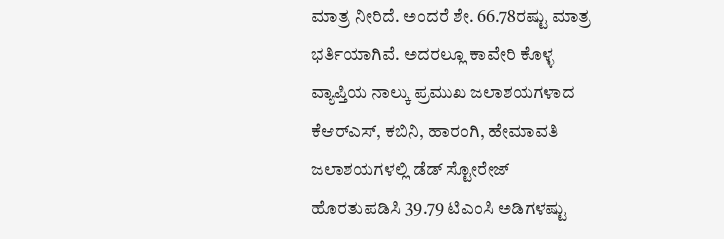ಮಾತ್ರ ನೀರಿದೆ. ಅಂದರೆ ಶೇ. 66.78ರಷ್ಟು ಮಾತ್ರ ಭರ್ತಿಯಾಗಿವೆ. ಅದರಲ್ಲೂ ಕಾವೇರಿ ಕೊಳ್ಳ ವ್ಯಾಪ್ತಿಯ ನಾಲ್ಕು ಪ್ರಮುಖ ಜಲಾಶಯಗಳಾದ ಕೆಆರ್‌ಎಸ್‌, ಕಬಿನಿ, ಹಾರಂಗಿ, ಹೇಮಾವತಿ ಜಲಾಶಯಗಳಲ್ಲಿ ಡೆಡ್ ಸ್ಟೋರೇಜ್‌ ಹೊರತುಪಡಿಸಿ 39.79 ಟಿಎಂಸಿ ಅಡಿಗಳಷ್ಟು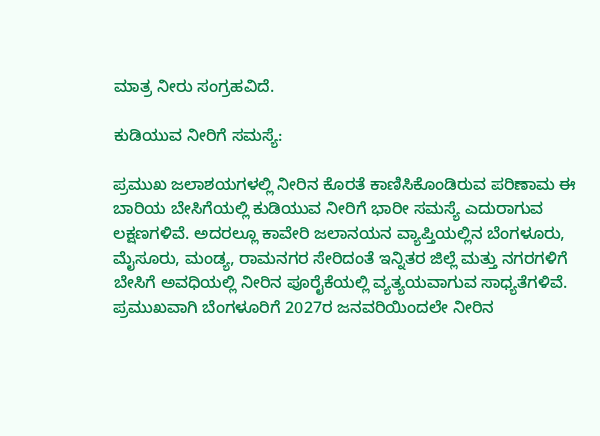ಮಾತ್ರ ನೀರು ಸಂಗ್ರಹವಿದೆ.

ಕುಡಿಯುವ ನೀರಿಗೆ ಸಮಸ್ಯೆ:

ಪ್ರಮುಖ ಜಲಾಶಯಗಳಲ್ಲಿ ನೀರಿನ ಕೊರತೆ ಕಾಣಿಸಿಕೊಂಡಿರುವ ಪರಿಣಾಮ ಈ ಬಾರಿಯ ಬೇಸಿಗೆಯಲ್ಲಿ ಕುಡಿಯುವ ನೀರಿಗೆ ಭಾರೀ ಸಮಸ್ಯೆ ಎದುರಾಗುವ ಲಕ್ಷಣಗಳಿವೆ. ಅದರಲ್ಲೂ ಕಾವೇರಿ ಜಲಾನಯನ ವ್ಯಾಪ್ತಿಯಲ್ಲಿನ ಬೆಂಗಳೂರು, ಮೈಸೂರು, ಮಂಡ್ಯ, ರಾಮನಗರ ಸೇರಿದಂತೆ ಇನ್ನಿತರ ಜಿಲ್ಲೆ ಮತ್ತು ನಗರಗಳಿಗೆ ಬೇಸಿಗೆ ಅವಧಿಯಲ್ಲಿ ನೀರಿನ ಪೂರೈಕೆಯಲ್ಲಿ ವ್ಯತ್ಯಯವಾಗುವ ಸಾಧ್ಯತೆಗಳಿವೆ. ಪ್ರಮುಖವಾಗಿ ಬೆಂಗಳೂರಿಗೆ 2027ರ ಜನವರಿಯಿಂದಲೇ ನೀರಿನ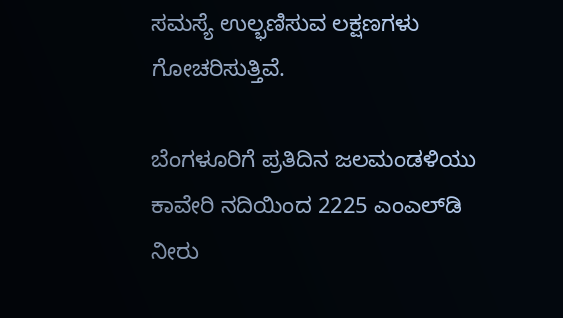ಸಮಸ್ಯೆ ಉಲ್ಭಣಿಸುವ ಲಕ್ಷಣಗಳು ಗೋಚರಿಸುತ್ತಿವೆ.

ಬೆಂಗಳೂರಿಗೆ ಪ್ರತಿದಿನ ಜಲಮಂಡಳಿಯು ಕಾವೇರಿ ನದಿಯಿಂದ 2225 ಎಂಎಲ್‌ಡಿ ನೀರು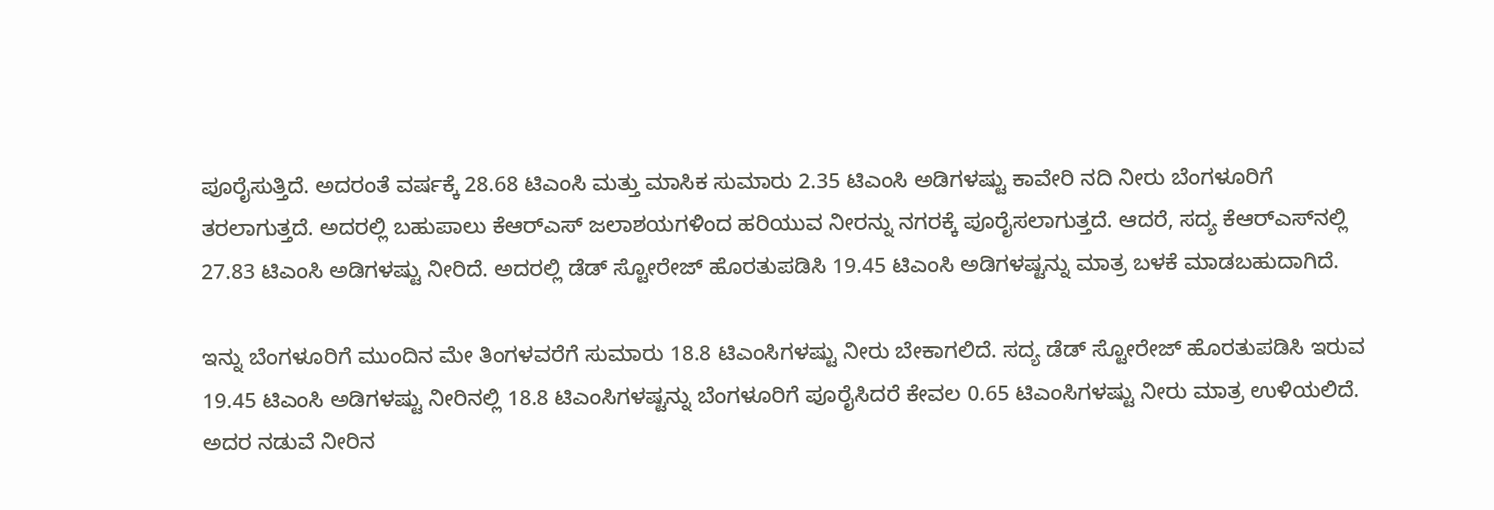ಪೂರೈಸುತ್ತಿದೆ. ಅದರಂತೆ ವರ್ಷಕ್ಕೆ 28.68 ಟಿಎಂಸಿ ಮತ್ತು ಮಾಸಿಕ ಸುಮಾರು 2.35 ಟಿಎಂಸಿ ಅಡಿಗಳಷ್ಟು ಕಾವೇರಿ ನದಿ ನೀರು ಬೆಂಗಳೂರಿಗೆ ತರಲಾಗುತ್ತದೆ. ಅದರಲ್ಲಿ ಬಹುಪಾಲು ಕೆಆರ್‌ಎಸ್‌ ಜಲಾಶಯಗಳಿಂದ ಹರಿಯುವ ನೀರನ್ನು ನಗರಕ್ಕೆ ಪೂರೈಸಲಾಗುತ್ತದೆ. ಆದರೆ, ಸದ್ಯ ಕೆಆರ್‌ಎಸ್‌ನಲ್ಲಿ 27.83 ಟಿಎಂಸಿ ಅಡಿಗಳಷ್ಟು ನೀರಿದೆ. ಅದರಲ್ಲಿ ಡೆಡ್‌ ಸ್ಟೋರೇಜ್‌ ಹೊರತುಪಡಿಸಿ 19.45 ಟಿಎಂಸಿ ಅಡಿಗಳಷ್ಟನ್ನು ಮಾತ್ರ ಬಳಕೆ ಮಾಡಬಹುದಾಗಿದೆ.

ಇನ್ನು ಬೆಂಗಳೂರಿಗೆ ಮುಂದಿನ ಮೇ ತಿಂಗಳವರೆಗೆ ಸುಮಾರು 18.8 ಟಿಎಂಸಿಗಳಷ್ಟು ನೀರು ಬೇಕಾಗಲಿದೆ. ಸದ್ಯ ಡೆಡ್‌ ಸ್ಟೋರೇಜ್‌ ಹೊರತುಪಡಿಸಿ ಇರುವ 19.45 ಟಿಎಂಸಿ ಅಡಿಗಳಷ್ಟು ನೀರಿನಲ್ಲಿ 18.8 ಟಿಎಂಸಿಗಳಷ್ಟನ್ನು ಬೆಂಗಳೂರಿಗೆ ಪೂರೈಸಿದರೆ ಕೇವಲ 0.65 ಟಿಎಂಸಿಗಳಷ್ಟು ನೀರು ಮಾತ್ರ ಉಳಿಯಲಿದೆ. ಅದರ ನಡುವೆ ನೀರಿನ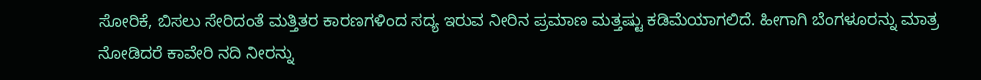ಸೋರಿಕೆ, ಬಿಸಲು ಸೇರಿದಂತೆ ಮತ್ತಿತರ ಕಾರಣಗಳಿಂದ ಸದ್ಯ ಇರುವ ನೀರಿನ ಪ್ರಮಾಣ ಮತ್ತಷ್ಟು ಕಡಿಮೆಯಾಗಲಿದೆ. ಹೀಗಾಗಿ ಬೆಂಗಳೂರನ್ನು ಮಾತ್ರ ನೋಡಿದರೆ ಕಾವೇರಿ ನದಿ ನೀರನ್ನು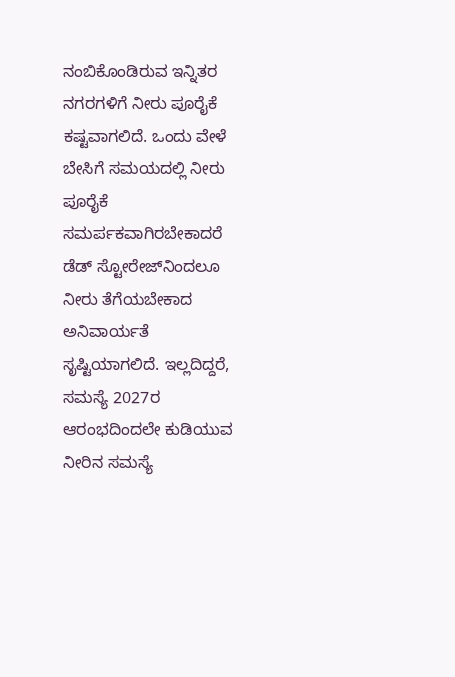ನಂಬಿಕೊಂಡಿರುವ ಇನ್ನಿತರ ನಗರಗಳಿಗೆ ನೀರು ಪೂರೈಕೆ ಕಷ್ಟವಾಗಲಿದೆ. ಒಂದು ವೇಳೆ ಬೇಸಿಗೆ ಸಮಯದಲ್ಲಿ ನೀರು ಪೂರೈಕೆ ಸಮರ್ಪಕವಾಗಿರಬೇಕಾದರೆ ಡೆಡ್‌ ಸ್ಟೋರೇಜ್‌ನಿಂದಲೂ ನೀರು ತೆಗೆಯಬೇಕಾದ ಅನಿವಾರ್ಯತೆ ಸೃಷ್ಟಿಯಾಗಲಿದೆ. ಇಲ್ಲದಿದ್ದರೆ, ಸಮಸ್ಯೆ 2027ರ ಆರಂಭದಿಂದಲೇ ಕುಡಿಯುವ ನೀರಿನ ಸಮಸ್ಯೆ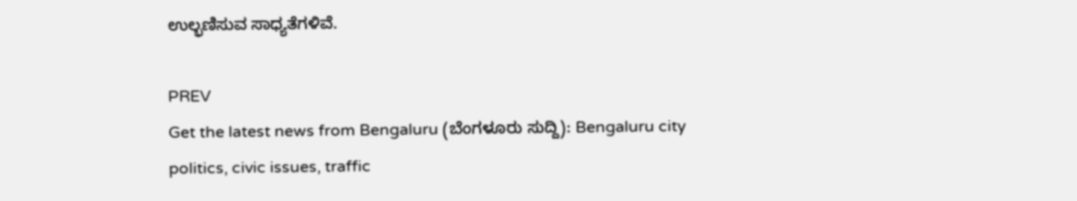ಉಲ್ಭಣಿಸುವ ಸಾಧ್ಯತೆಗಳಿವೆ.

PREV
Get the latest news from Bengaluru (ಬೆಂಗಳೂರು ಸುದ್ದಿ): Bengaluru city politics, civic issues, traffic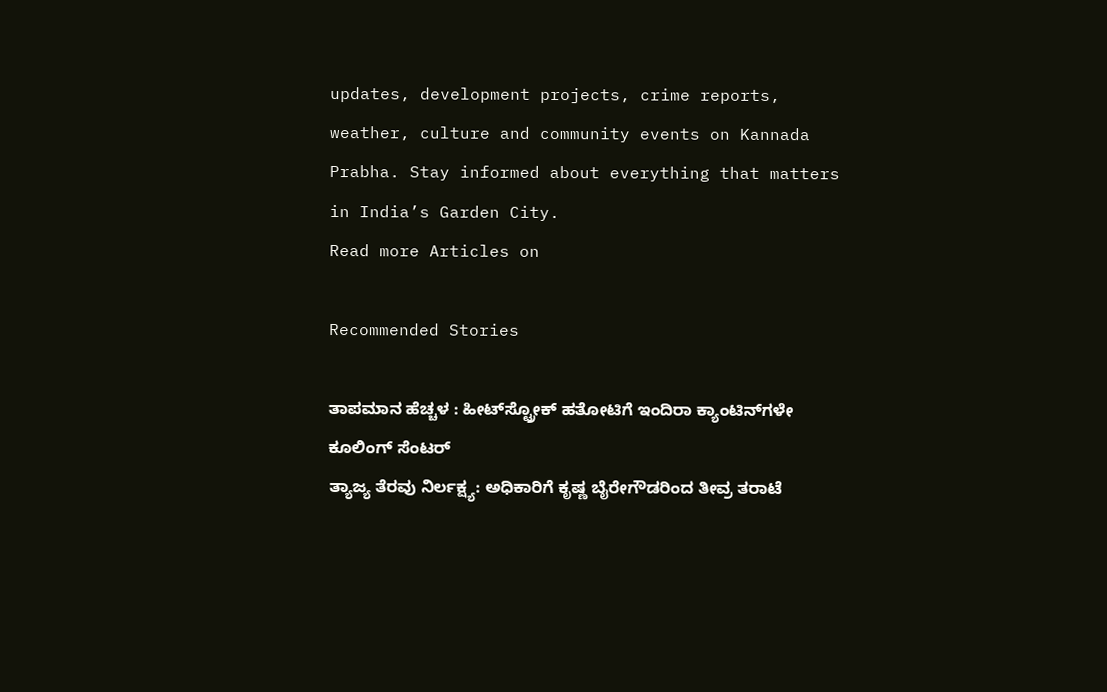updates, development projects, crime reports, weather, culture and community events on Kannada Prabha. Stay informed about everything that matters in India’s Garden City.
Read more Articles on

Recommended Stories

ತಾಪಮಾನ ಹೆಚ್ಚಳ : ಹೀಟ್‌ಸ್ಟ್ರೋಕ್ ಹತೋಟಿಗೆ ಇಂದಿರಾ ಕ್ಯಾಂಟಿನ್‌ಗಳೇ ಕೂಲಿಂಗ್ ಸೆಂಟರ್
ತ್ಯಾಜ್ಯ ತೆರವು ನಿರ್ಲಕ್ಷ್ಯ: ಅಧಿಕಾರಿಗೆ ಕೃಷ್ಣ ಬೈರೇಗೌಡರಿಂದ ತೀವ್ರ ತರಾಟೆ